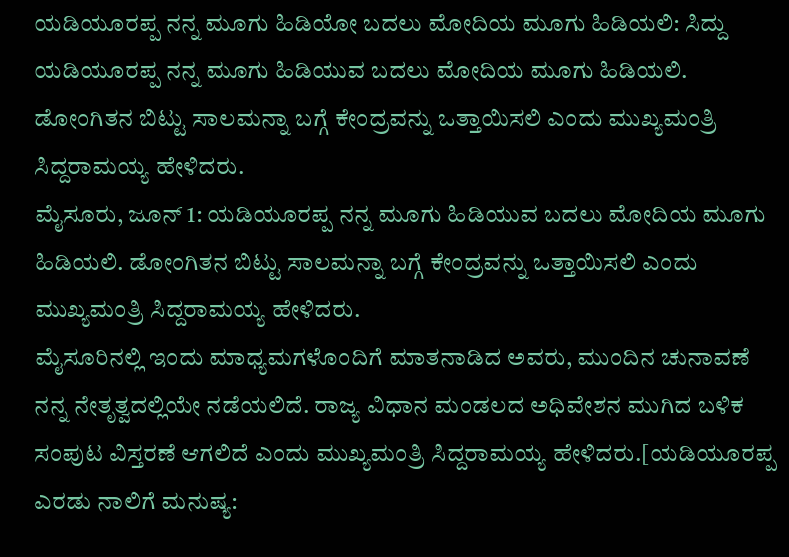ಯಡಿಯೂರಪ್ಪ ನನ್ನ ಮೂಗು ಹಿಡಿಯೋ ಬದಲು ಮೋದಿಯ ಮೂಗು ಹಿಡಿಯಲಿ: ಸಿದ್ದು
ಯಡಿಯೂರಪ್ಪ ನನ್ನ ಮೂಗು ಹಿಡಿಯುವ ಬದಲು ಮೋದಿಯ ಮೂಗು ಹಿಡಿಯಲಿ. ಡೋಂಗಿತನ ಬಿಟ್ಟು ಸಾಲಮನ್ನಾ ಬಗ್ಗೆ ಕೇಂದ್ರವನ್ನು ಒತ್ತಾಯಿಸಲಿ ಎಂದು ಮುಖ್ಯಮಂತ್ರಿ ಸಿದ್ದರಾಮಯ್ಯ ಹೇಳಿದರು.
ಮೈಸೂರು, ಜೂನ್ 1: ಯಡಿಯೂರಪ್ಪ ನನ್ನ ಮೂಗು ಹಿಡಿಯುವ ಬದಲು ಮೋದಿಯ ಮೂಗು ಹಿಡಿಯಲಿ. ಡೋಂಗಿತನ ಬಿಟ್ಟು ಸಾಲಮನ್ನಾ ಬಗ್ಗೆ ಕೇಂದ್ರವನ್ನು ಒತ್ತಾಯಿಸಲಿ ಎಂದು ಮುಖ್ಯಮಂತ್ರಿ ಸಿದ್ದರಾಮಯ್ಯ ಹೇಳಿದರು.
ಮೈಸೂರಿನಲ್ಲಿ ಇಂದು ಮಾಧ್ಯಮಗಳೊಂದಿಗೆ ಮಾತನಾಡಿದ ಅವರು, ಮುಂದಿನ ಚುನಾವಣೆ ನನ್ನ ನೇತೃತ್ವದಲ್ಲಿಯೇ ನಡೆಯಲಿದೆ. ರಾಜ್ಯ ವಿಧಾನ ಮಂಡಲದ ಅಧಿವೇಶನ ಮುಗಿದ ಬಳಿಕ ಸಂಪುಟ ವಿಸ್ತರಣೆ ಆಗಲಿದೆ ಎಂದು ಮುಖ್ಯಮಂತ್ರಿ ಸಿದ್ದರಾಮಯ್ಯ ಹೇಳಿದರು.[ಯಡಿಯೂರಪ್ಪ ಎರಡು ನಾಲಿಗೆ ಮನುಷ್ಯ: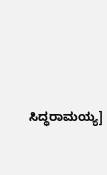ಸಿದ್ಧರಾಮಯ್ಯ]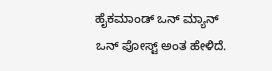ಹೈಕಮಾಂಡ್ ಒನ್ ಮ್ಯಾನ್ ಒನ್ ಪೋಸ್ಟ್ ಅಂತ ಹೇಳಿದೆ.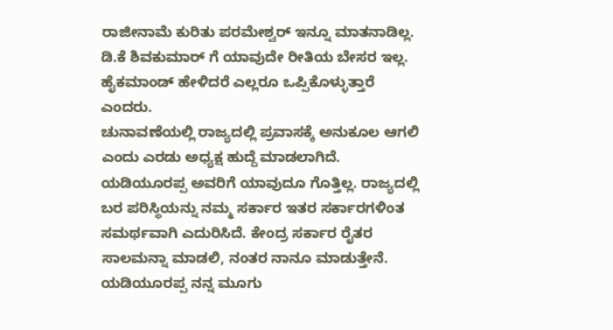ರಾಜೀನಾಮೆ ಕುರಿತು ಪರಮೇಶ್ವರ್ ಇನ್ನೂ ಮಾತನಾಡಿಲ್ಲ. ಡಿ.ಕೆ ಶಿವಕುಮಾರ್ ಗೆ ಯಾವುದೇ ರೀತಿಯ ಬೇಸರ ಇಲ್ಲ. ಹೈಕಮಾಂಡ್ ಹೇಳಿದರೆ ಎಲ್ಲರೂ ಒಪ್ಪಿಕೊಳ್ಳುತ್ತಾರೆ ಎಂದರು.
ಚುನಾವಣೆಯಲ್ಲಿ ರಾಜ್ಯದಲ್ಲಿ ಪ್ರವಾಸಕ್ಕೆ ಅನುಕೂಲ ಆಗಲಿ ಎಂದು ಎರಡು ಅಧ್ಯಕ್ಷ ಹುದ್ದೆ ಮಾಡಲಾಗಿದೆ. ಯಡಿಯೂರಪ್ಪ ಅವರಿಗೆ ಯಾವುದೂ ಗೊತ್ತಿಲ್ಲ. ರಾಜ್ಯದಲ್ಲಿ ಬರ ಪರಿಸ್ಥಿಯನ್ನು ನಮ್ಮ ಸರ್ಕಾರ ಇತರ ಸರ್ಕಾರಗಳಿಂತ ಸಮರ್ಥವಾಗಿ ಎದುರಿಸಿದೆ. ಕೇಂದ್ರ ಸರ್ಕಾರ ರೈತರ ಸಾಲಮನ್ನಾ ಮಾಡಲಿ, ನಂತರ ನಾನೂ ಮಾಡುತ್ತೇನೆ. ಯಡಿಯೂರಪ್ಪ ನನ್ನ ಮೂಗು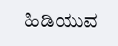ಹಿಡಿಯುವ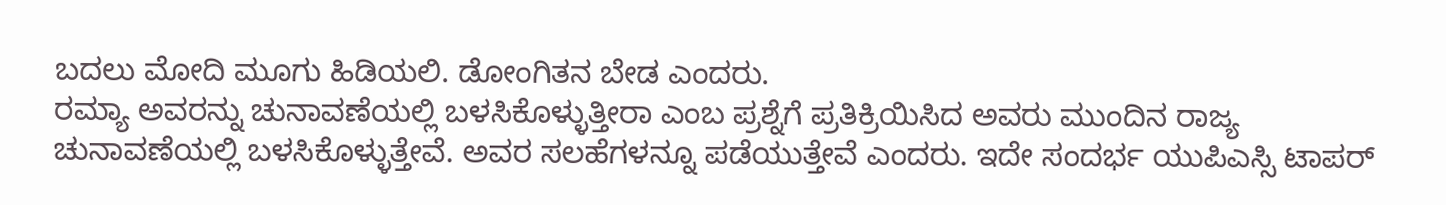ಬದಲು ಮೋದಿ ಮೂಗು ಹಿಡಿಯಲಿ. ಡೋಂಗಿತನ ಬೇಡ ಎಂದರು.
ರಮ್ಯಾ ಅವರನ್ನು ಚುನಾವಣೆಯಲ್ಲಿ ಬಳಸಿಕೊಳ್ಳುತ್ತೀರಾ ಎಂಬ ಪ್ರಶ್ನೆಗೆ ಪ್ರತಿಕ್ರಿಯಿಸಿದ ಅವರು ಮುಂದಿನ ರಾಜ್ಯ ಚುನಾವಣೆಯಲ್ಲಿ ಬಳಸಿಕೊಳ್ಳುತ್ತೇವೆ. ಅವರ ಸಲಹೆಗಳನ್ನೂ ಪಡೆಯುತ್ತೇವೆ ಎಂದರು. ಇದೇ ಸಂದರ್ಭ ಯುಪಿಎಸ್ಸಿ ಟಾಪರ್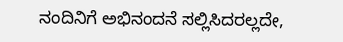ನಂದಿನಿಗೆ ಅಭಿನಂದನೆ ಸಲ್ಲಿಸಿದರಲ್ಲದೇ,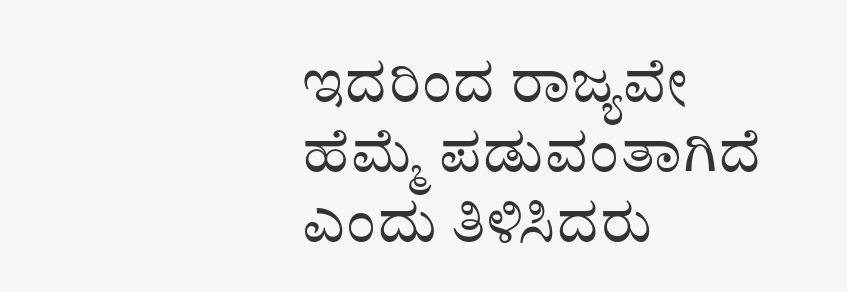ಇದರಿಂದ ರಾಜ್ಯವೇ ಹೆಮ್ಮೆ ಪಡುವಂತಾಗಿದೆ ಎಂದು ತಿಳಿಸಿದರು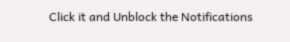Click it and Unblock the Notifications